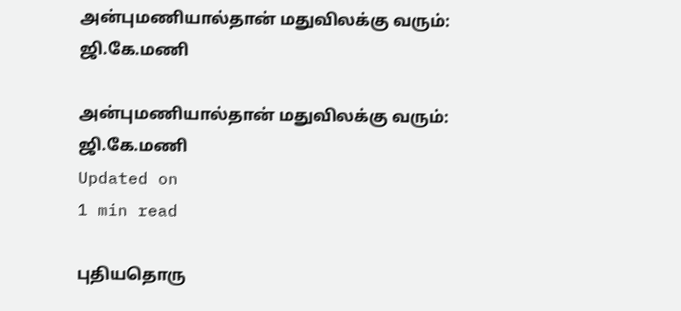அன்புமணியால்தான் மதுவிலக்கு வரும்: ஜி.கே.மணி

அன்புமணியால்தான் மதுவிலக்கு வரும்: ஜி.கே.மணி
Updated on
1 min read

புதியதொரு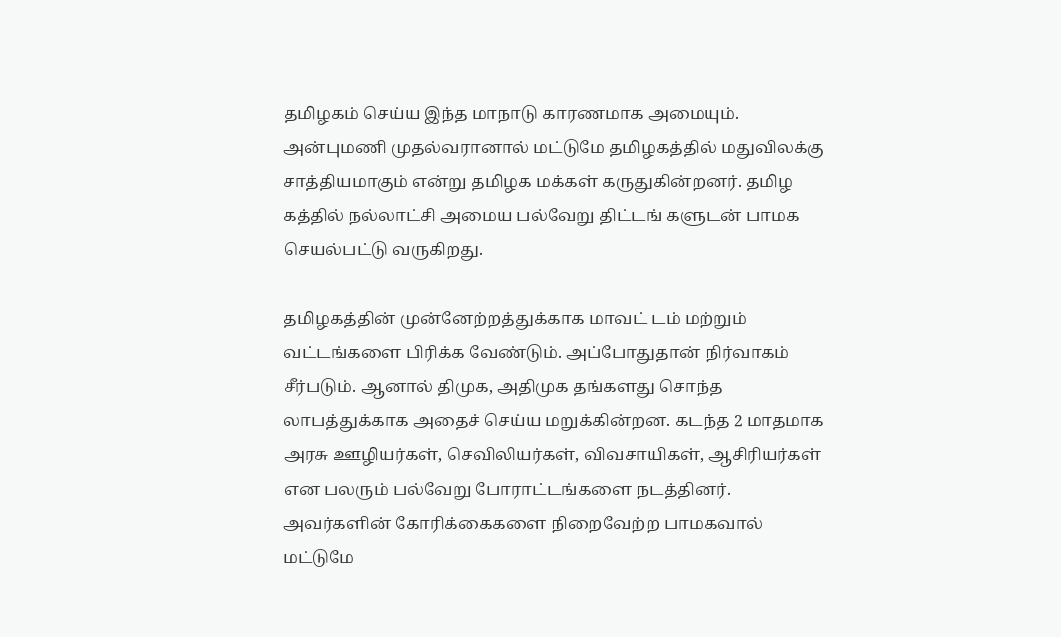தமிழகம் செய்ய இந்த மாநாடு காரணமாக அமையும். அன்புமணி முதல்வரானால் மட்டுமே தமிழகத்தில் மதுவிலக்கு சாத்தியமாகும் என்று தமிழக மக்கள் கருதுகின்றனர். தமிழ கத்தில் நல்லாட்சி அமைய பல்வேறு திட்டங் களுடன் பாமக செயல்பட்டு வருகிறது.

தமிழகத்தின் முன்னேற்றத்துக்காக மாவட் டம் மற்றும் வட்டங்களை பிரிக்க வேண்டும். அப்போதுதான் நிர்வாகம் சீர்படும். ஆனால் திமுக, அதிமுக தங்களது சொந்த லாபத்துக்காக அதைச் செய்ய மறுக்கின்றன. கடந்த 2 மாதமாக அரசு ஊழியர்கள், செவிலியர்கள், விவசாயிகள், ஆசிரியர்கள் என பலரும் பல்வேறு போராட்டங்களை நடத்தினர். அவர்களின் கோரிக்கைகளை நிறைவேற்ற பாமகவால் மட்டுமே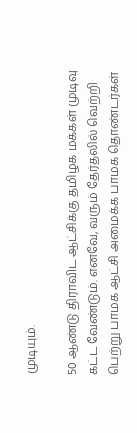முடியும்.

50 ஆண்டு திராவிட ஆட்சிக்கு தமிழக மக்கள் முடிவு கட்ட வேண்டும். எனவே, வரும் தேர்தலில் வெற்றி பெற்று பாமக ஆட்சி அமைக்க பாமக தொண்டர்கள்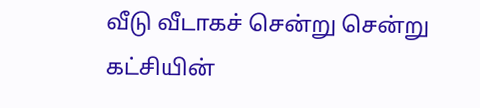வீடு வீடாகச் சென்று சென்று கட்சியின்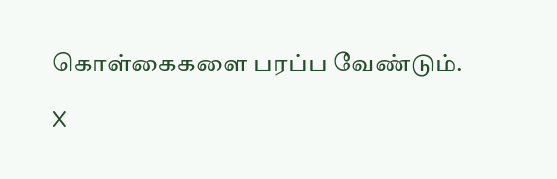கொள்கைகளை பரப்ப வேண்டும்.

X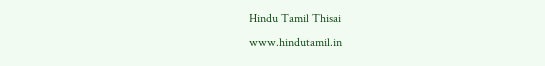Hindu Tamil Thisai
www.hindutamil.in